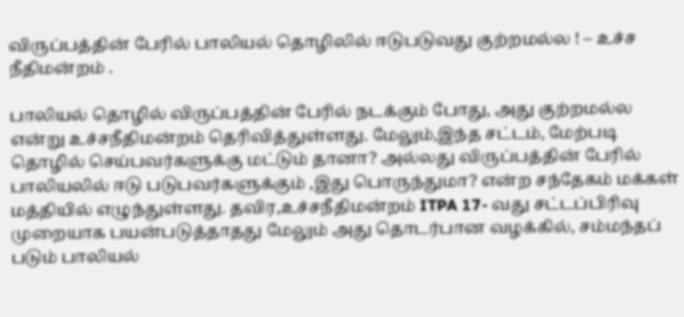விருப்பத்தின் பேரில் பாலியல் தொழிலில் ஈடுபடுவது குற்றமல்ல ! – உச்ச நீதிமன்றம் .

பாலியல் தொழில் விருப்பத்தின் பேரில் நடக்கும் போது, அது குற்றமல்ல என்று உச்சநீதிமன்றம் தெரிவித்துள்ளது. மேலும்,இந்த சட்டம், மேற்படி தொழில் செய்பவர்களுக்கு மட்டும் தானா? அல்லது விருப்பத்தின் பேரில் பாலியலில் ஈடு படுபவர்களுக்கும் ,இது பொருந்துமா? என்ற சந்தேகம் மக்கள் மத்தியில் எழுந்துள்ளது. தவிர,உச்சநீதிமன்றம் ITPA 17- வது சட்டப்பிரிவு முறையாக பயன்படுத்தாதது மேலும் அது தொடர்பான வழக்கில், சம்மந்தப் படும் பாலியல்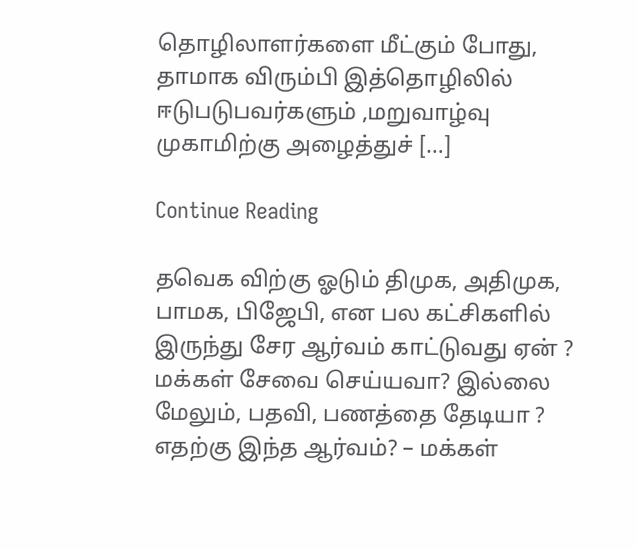தொழிலாளர்களை மீட்கும் போது, தாமாக விரும்பி இத்தொழிலில் ஈடுபடுபவர்களும் ,மறுவாழ்வு முகாமிற்கு அழைத்துச் […]

Continue Reading

தவெக விற்கு ஓடும் திமுக, அதிமுக, பாமக, பிஜேபி, என பல கட்சிகளில் இருந்து சேர ஆர்வம் காட்டுவது ஏன் ? மக்கள் சேவை செய்யவா? இல்லை மேலும், பதவி, பணத்தை தேடியா ? எதற்கு இந்த ஆர்வம்? – மக்கள்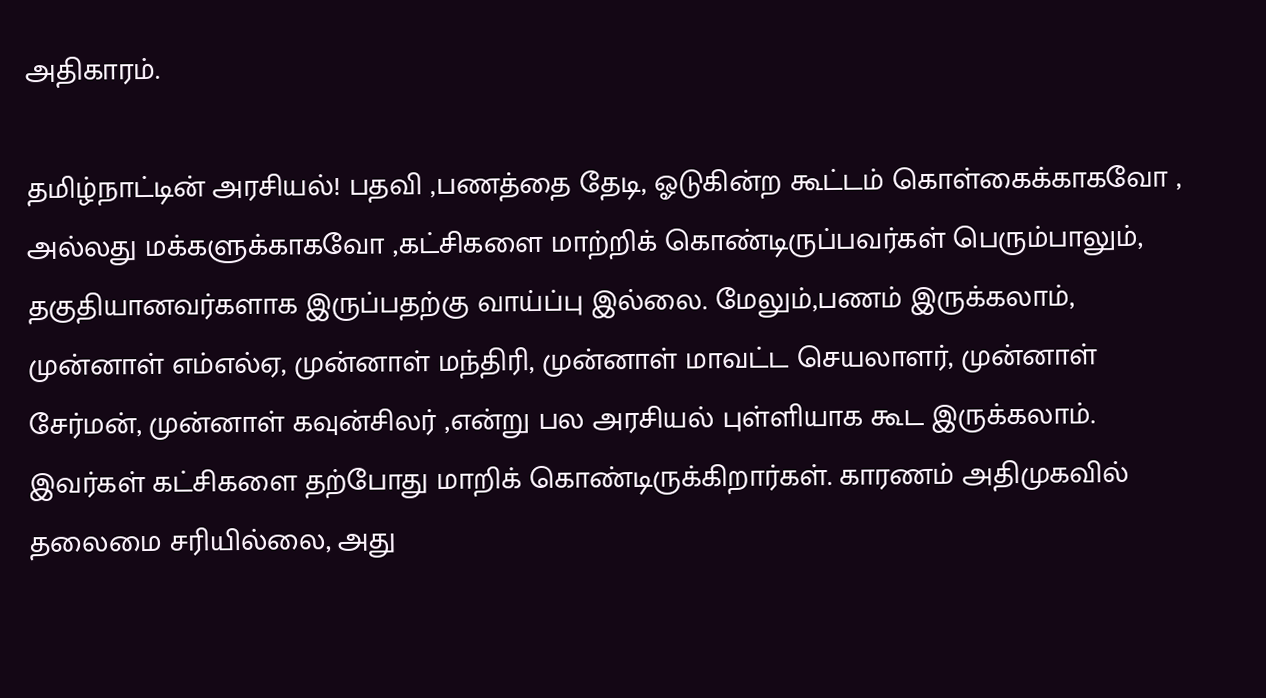அதிகாரம்.

தமிழ்நாட்டின் அரசியல்! பதவி ,பணத்தை தேடி, ஓடுகின்ற கூட்டம் கொள்கைக்காகவோ , அல்லது மக்களுக்காகவோ ,கட்சிகளை மாற்றிக் கொண்டிருப்பவர்கள் பெரும்பாலும், தகுதியானவர்களாக இருப்பதற்கு வாய்ப்பு இல்லை. மேலும்,பணம் இருக்கலாம், முன்னாள் எம்எல்ஏ, முன்னாள் மந்திரி, முன்னாள் மாவட்ட செயலாளர், முன்னாள் சேர்மன், முன்னாள் கவுன்சிலர் ,என்று பல அரசியல் புள்ளியாக கூட இருக்கலாம். இவர்கள் கட்சிகளை தற்போது மாறிக் கொண்டிருக்கிறார்கள். காரணம் அதிமுகவில் தலைமை சரியில்லை, அது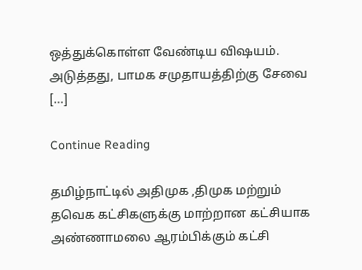ஒத்துக்கொள்ள வேண்டிய விஷயம். அடுத்தது, பாமக சமுதாயத்திற்கு சேவை […]

Continue Reading

தமிழ்நாட்டில் அதிமுக ,திமுக மற்றும் தவெக கட்சிகளுக்கு மாற்றான கட்சியாக அண்ணாமலை ஆரம்பிக்கும் கட்சி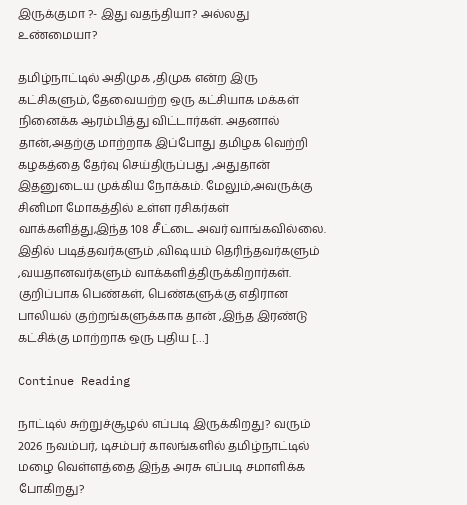இருக்குமா ?- இது வதந்தியா? அல்லது உண்மையா?

தமிழ்நாட்டில் அதிமுக ,திமுக என்ற இரு கட்சிகளும், தேவையற்ற ஒரு கட்சியாக மக்கள் நினைக்க ஆரம்பித்து விட்டார்கள். அதனால் தான்,அதற்கு மாற்றாக இப்போது தமிழக வெற்றி கழகத்தை தேர்வு செய்திருப்பது ,அதுதான் இதனுடைய முக்கிய நோக்கம். மேலும்,அவருக்கு சினிமா மோகத்தில் உள்ள ரசிகர்கள் வாக்களித்து,இந்த 108 சீட்டை அவர் வாங்கவில்லை. இதில் படித்தவர்களும் ,விஷயம் தெரிந்தவர்களும் ,வயதானவர்களும் வாக்களித்திருக்கிறார்கள். குறிப்பாக பெண்கள், பெண்களுக்கு எதிரான பாலியல் குற்றங்களுக்காக தான் ,இந்த இரண்டு கட்சிக்கு மாற்றாக ஒரு புதிய […]

Continue Reading

நாட்டில் சுற்றுச்சூழல் எப்படி இருக்கிறது? வரும் 2026 நவம்பர், டிசம்பர் காலங்களில் தமிழ்நாட்டில் மழை வெள்ளத்தை இந்த அரசு எப்படி சமாளிக்க போகிறது?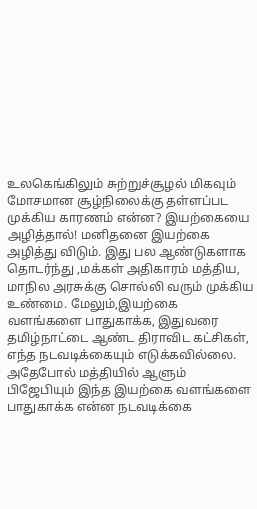உலகெங்கிலும் சுற்றுச்சூழல் மிகவும் மோசமான சூழ்நிலைக்கு தள்ளப்பட முக்கிய காரணம் என்ன? இயற்கையை அழித்தால்! மனிதனை இயற்கை அழித்து விடும். இது பல ஆண்டுகளாக தொடர்ந்து ,மக்கள் அதிகாரம் மத்திய, மாநில அரசுக்கு சொல்லி வரும் முக்கிய உண்மை. மேலும்,இயற்கை வளங்களை பாதுகாக்க, இதுவரை தமிழ்நாட்டை ஆண்ட திராவிட கட்சிகள், எந்த நடவடிக்கையும் எடுக்கவில்லை. அதேபோல் மத்தியில் ஆளும் பிஜேபியும் இந்த இயற்கை வளங்களை பாதுகாக்க என்ன நடவடிக்கை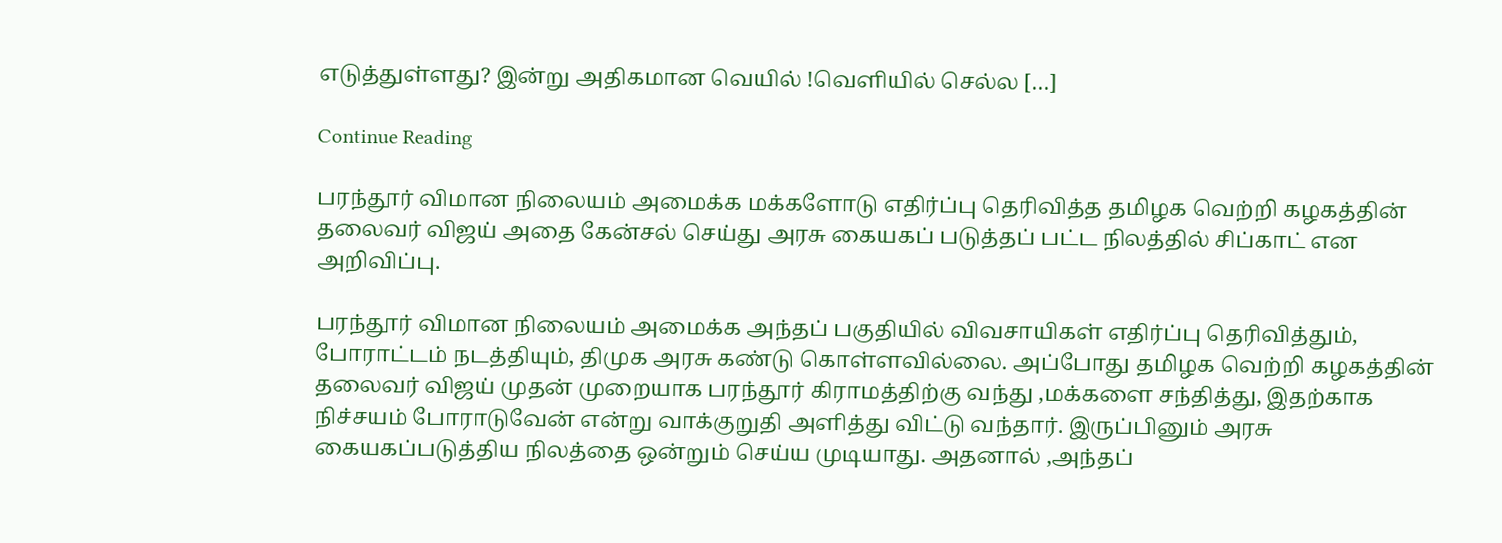எடுத்துள்ளது? இன்று அதிகமான வெயில் !வெளியில் செல்ல […]

Continue Reading

பரந்தூர் விமான நிலையம் அமைக்க மக்களோடு எதிர்ப்பு தெரிவித்த தமிழக வெற்றி கழகத்தின் தலைவர் விஜய் அதை கேன்சல் செய்து அரசு கையகப் படுத்தப் பட்ட நிலத்தில் சிப்காட் என அறிவிப்பு.

பரந்தூர் விமான நிலையம் அமைக்க அந்தப் பகுதியில் விவசாயிகள் எதிர்ப்பு தெரிவித்தும், போராட்டம் நடத்தியும், திமுக அரசு கண்டு கொள்ளவில்லை. அப்போது தமிழக வெற்றி கழகத்தின் தலைவர் விஜய் முதன் முறையாக பரந்தூர் கிராமத்திற்கு வந்து ,மக்களை சந்தித்து, இதற்காக நிச்சயம் போராடுவேன் என்று வாக்குறுதி அளித்து விட்டு வந்தார். இருப்பினும் அரசு கையகப்படுத்திய நிலத்தை ஒன்றும் செய்ய முடியாது. அதனால் ,அந்தப்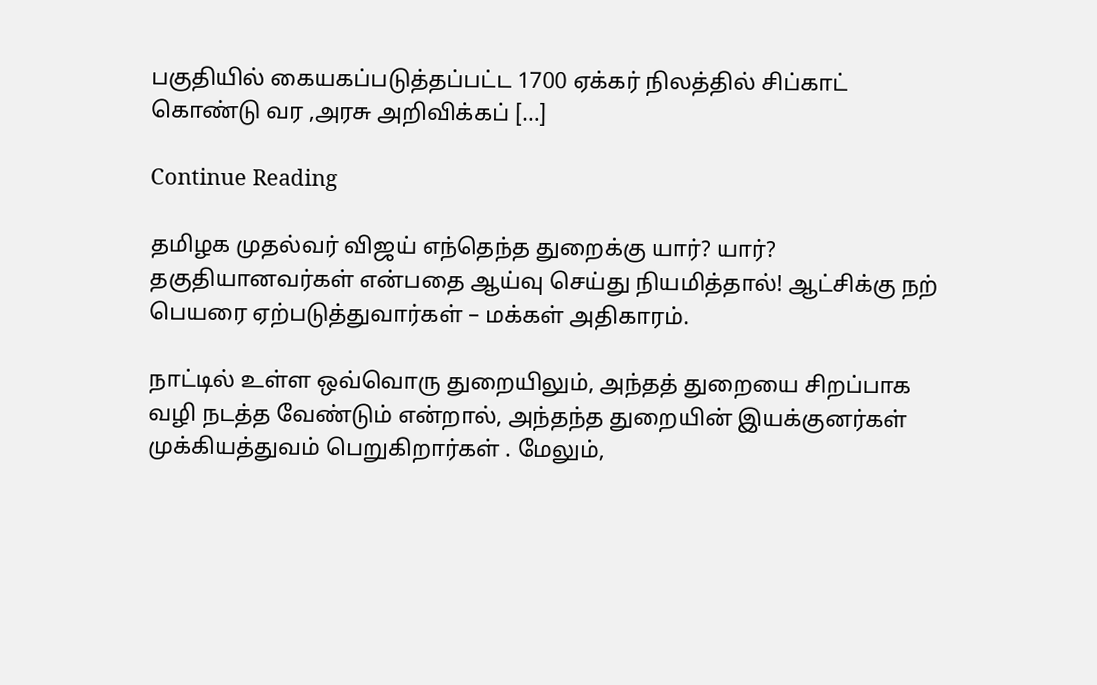பகுதியில் கையகப்படுத்தப்பட்ட 1700 ஏக்கர் நிலத்தில் சிப்காட் கொண்டு வர ,அரசு அறிவிக்கப் […]

Continue Reading

தமிழக முதல்வர் விஜய் எந்தெந்த துறைக்கு யார்? யார்? தகுதியானவர்கள் என்பதை ஆய்வு செய்து நியமித்தால்! ஆட்சிக்கு நற் பெயரை ஏற்படுத்துவார்கள் – மக்கள் அதிகாரம்.

நாட்டில் உள்ள ஒவ்வொரு துறையிலும், அந்தத் துறையை சிறப்பாக வழி நடத்த வேண்டும் என்றால், அந்தந்த துறையின் இயக்குனர்கள் முக்கியத்துவம் பெறுகிறார்கள் . மேலும்,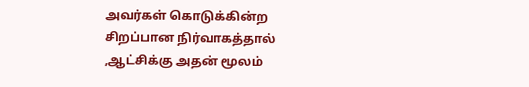அவர்கள் கொடுக்கின்ற சிறப்பான நிர்வாகத்தால் ,ஆட்சிக்கு அதன் மூலம்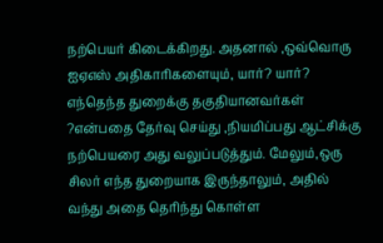நற்பெயர் கிடைக்கிறது. அதனால் ,ஒவ்வொரு ஐஏஎஸ் அதிகாரிகளையும், யார்? யார்? எந்தெந்த துறைக்கு தகுதியானவர்கள் ?என்பதை தேர்வு செய்து ,நியமிப்பது ஆட்சிக்கு நற்பெயரை அது வலுப்படுத்தும். மேலும்,ஒரு சிலர் எந்த துறையாக இருந்தாலும், அதில் வந்து அதை தெரிந்து கொள்ள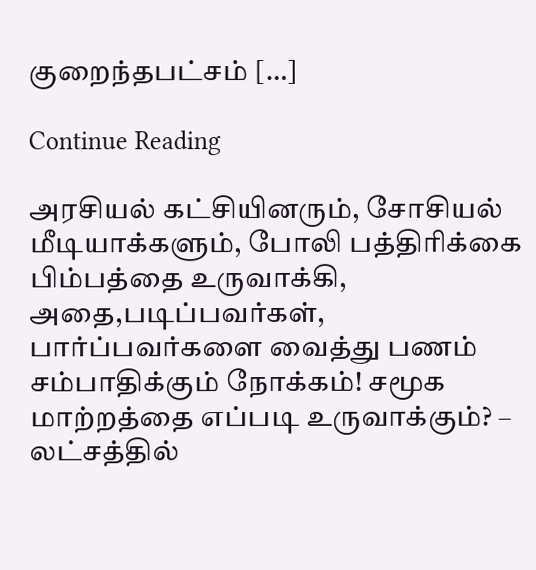குறைந்தபட்சம் […]

Continue Reading

அரசியல் கட்சியினரும், சோசியல் மீடியாக்களும், போலி பத்திரிக்கை பிம்பத்தை உருவாக்கி, அதை,படிப்பவர்கள், பார்ப்பவர்களை வைத்து பணம் சம்பாதிக்கும் நோக்கம்! சமூக மாற்றத்தை எப்படி உருவாக்கும்? – லட்சத்தில்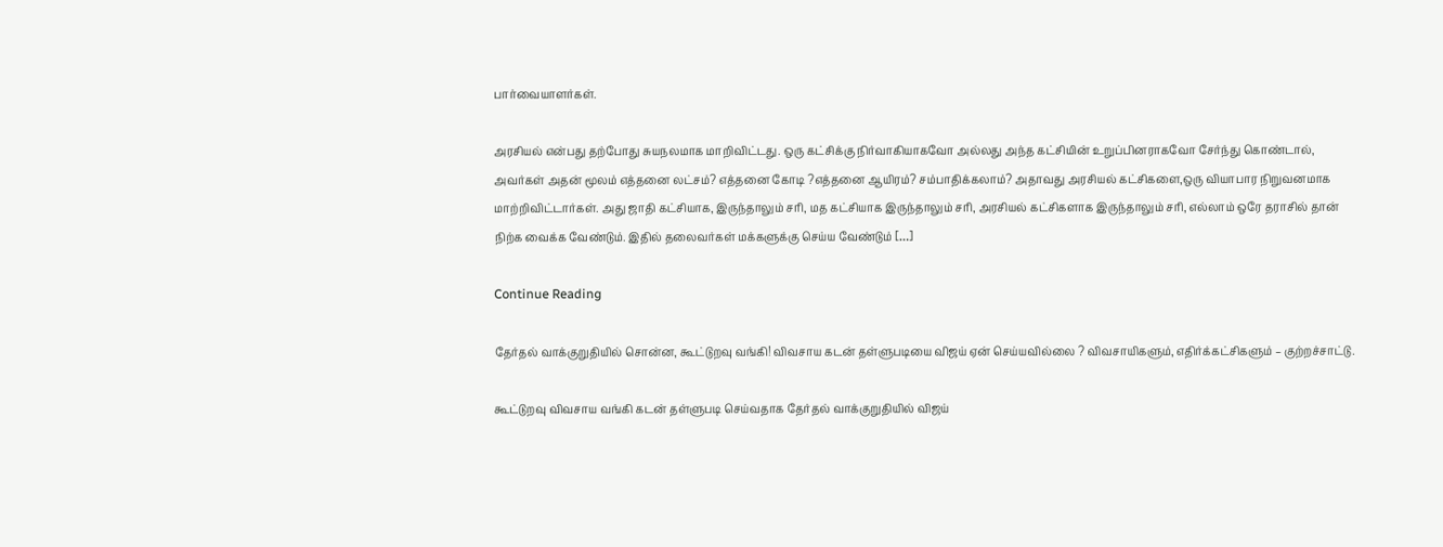பார்வையாளர்கள்.

அரசியல் என்பது தற்போது சுயநலமாக மாறிவிட்டது. ஒரு கட்சிக்கு நிர்வாகியாகவோ அல்லது அந்த கட்சியின் உறுப்பினராகவோ சேர்ந்து கொண்டால், அவர்கள் அதன் மூலம் எத்தனை லட்சம்? எத்தனை கோடி ?எத்தனை ஆயிரம்? சம்பாதிக்கலாம்? அதாவது அரசியல் கட்சிகளை,ஒரு வியாபார நிறுவனமாக மாற்றிவிட்டார்கள். அது ஜாதி கட்சியாக, இருந்தாலும் சரி, மத கட்சியாக இருந்தாலும் சரி, அரசியல் கட்சிகளாக இருந்தாலும் சரி, எல்லாம் ஒரே தராசில் தான் நிற்க வைக்க வேண்டும். இதில் தலைவர்கள் மக்களுக்கு செய்ய வேண்டும் […]

Continue Reading

தேர்தல் வாக்குறுதியில் சொன்ன, கூட்டுறவு வங்கி! விவசாய கடன் தள்ளுபடியை விஜய் ஏன் செய்யவில்லை ? விவசாயிகளும், எதிர்க்கட்சிகளும் – குற்றச்சாட்டு.

கூட்டுறவு விவசாய வங்கி கடன் தள்ளுபடி செய்வதாக தேர்தல் வாக்குறுதியில் விஜய்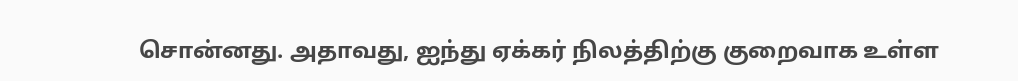சொன்னது. அதாவது, ஐந்து ஏக்கர் நிலத்திற்கு குறைவாக உள்ள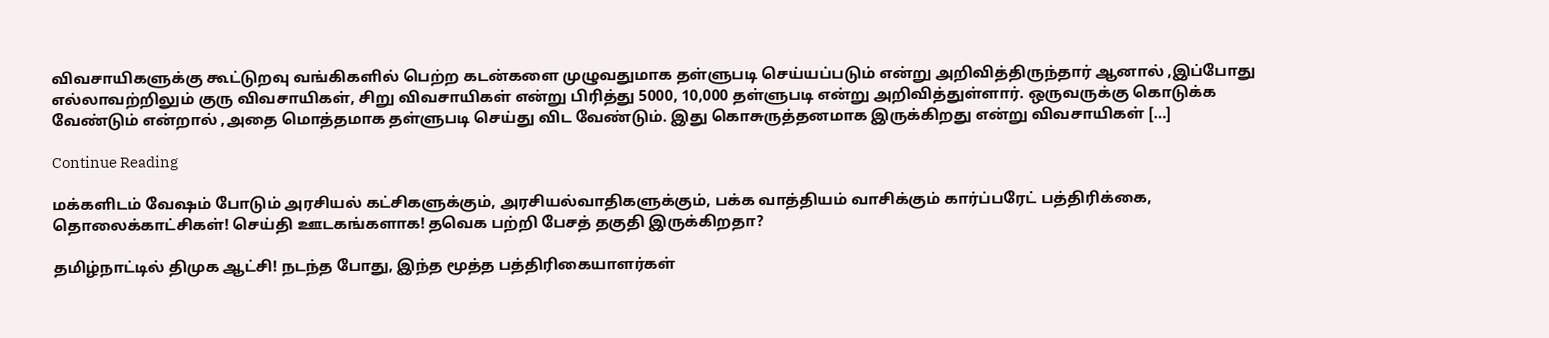விவசாயிகளுக்கு கூட்டுறவு வங்கிகளில் பெற்ற கடன்களை முழுவதுமாக தள்ளுபடி செய்யப்படும் என்று அறிவித்திருந்தார் ஆனால் ,இப்போது எல்லாவற்றிலும் குரு விவசாயிகள், சிறு விவசாயிகள் என்று பிரித்து 5000, 10,000 தள்ளுபடி என்று அறிவித்துள்ளார். ஒருவருக்கு கொடுக்க வேண்டும் என்றால் ,அதை மொத்தமாக தள்ளுபடி செய்து விட வேண்டும். இது கொசுருத்தனமாக இருக்கிறது என்று விவசாயிகள் […]

Continue Reading

மக்களிடம் வேஷம் போடும் அரசியல் கட்சிகளுக்கும், அரசியல்வாதிகளுக்கும், பக்க வாத்தியம் வாசிக்கும் கார்ப்பரேட் பத்திரிக்கை, தொலைக்காட்சிகள்! செய்தி ஊடகங்களாக! தவெக பற்றி பேசத் தகுதி இருக்கிறதா?

தமிழ்நாட்டில் திமுக ஆட்சி! நடந்த போது, இந்த மூத்த பத்திரிகையாளர்கள்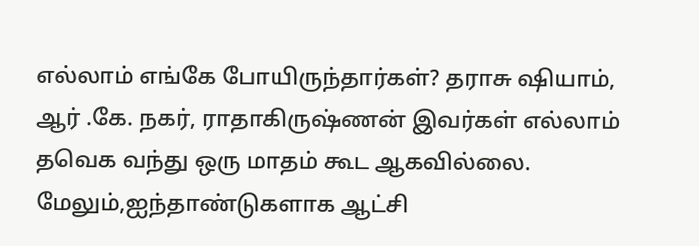எல்லாம் எங்கே போயிருந்தார்கள்? தராசு ஷியாம், ஆர் .கே. நகர், ராதாகிருஷ்ணன் இவர்கள் எல்லாம் தவெக வந்து ஒரு மாதம் கூட ஆகவில்லை. மேலும்,ஐந்தாண்டுகளாக ஆட்சி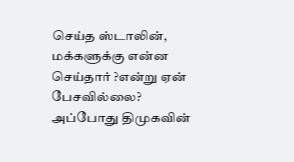செய்த ஸ்டாலின், மக்களுக்கு என்ன செய்தார் ?என்று ஏன் பேசவில்லை? அப்போது திமுகவின்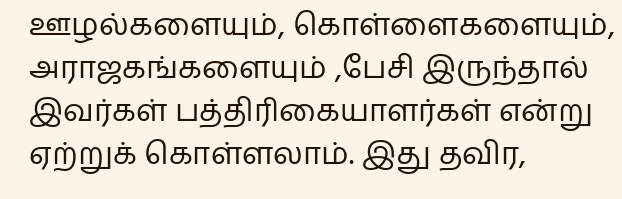ஊழல்களையும், கொள்ளைகளையும், அராஜகங்களையும் ,பேசி இருந்தால் இவர்கள் பத்திரிகையாளர்கள் என்று ஏற்றுக் கொள்ளலாம். இது தவிர,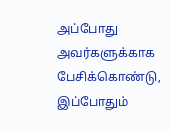அப்போது அவர்களுக்காக பேசிக்கொண்டு, இப்போதும்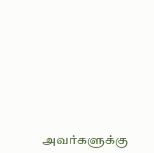அவர்களுக்கு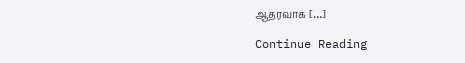ஆதரவாக […]

Continue Reading